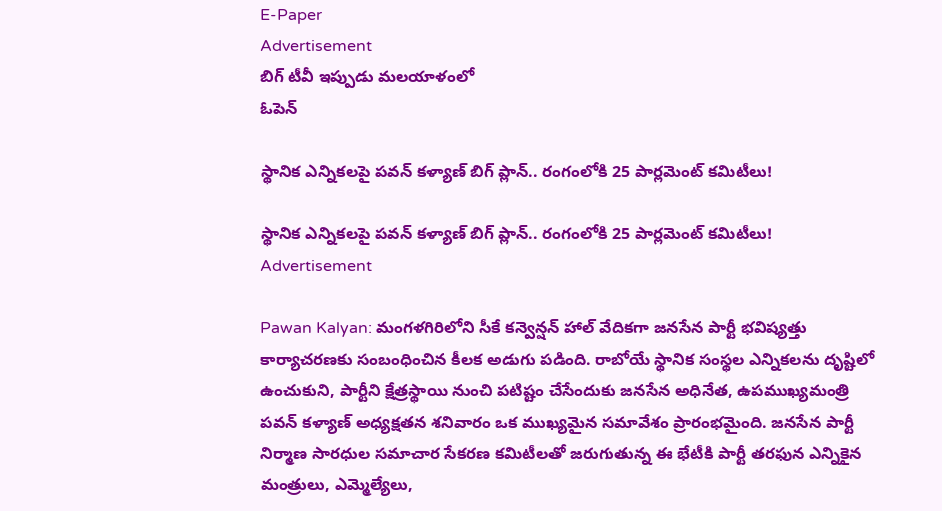E-Paper
Advertisement
బిగ్ టీవీ ఇప్పుడు మలయాళంలో
ఓపెన్

స్థానిక ఎన్నికలపై పవన్ కళ్యాణ్ బిగ్ ప్లాన్.. రంగంలోకి 25 పార్లమెంట్ కమిటీలు!

స్థానిక ఎన్నికలపై పవన్ కళ్యాణ్ బిగ్ ప్లాన్.. రంగంలోకి 25 పార్లమెంట్ కమిటీలు!
Advertisement

Pawan Kalyan: మంగళగిరిలోని సీకే కన్వెన్షన్ హాల్ వేదికగా జనసేన పార్టీ భవిష్యత్తు కార్యాచరణకు సంబంధించిన కీలక అడుగు పడింది. రాబోయే స్థానిక సంస్థల ఎన్నికలను దృష్టిలో ఉంచుకుని, పార్టీని క్షేత్రస్థాయి నుంచి పటిష్టం చేసేందుకు జనసేన అధినేత, ఉపముఖ్యమంత్రి పవన్ కళ్యాణ్ అధ్యక్షతన శనివారం ఒక ముఖ్యమైన సమావేశం ప్రారంభమైంది. జనసేన పార్టీ నిర్మాణ సారధుల సమాచార సేకరణ కమిటీలతో జరుగుతున్న ఈ భేటీకి పార్టీ తరఫున ఎన్నికైన మంత్రులు, ఎమ్మెల్యేలు,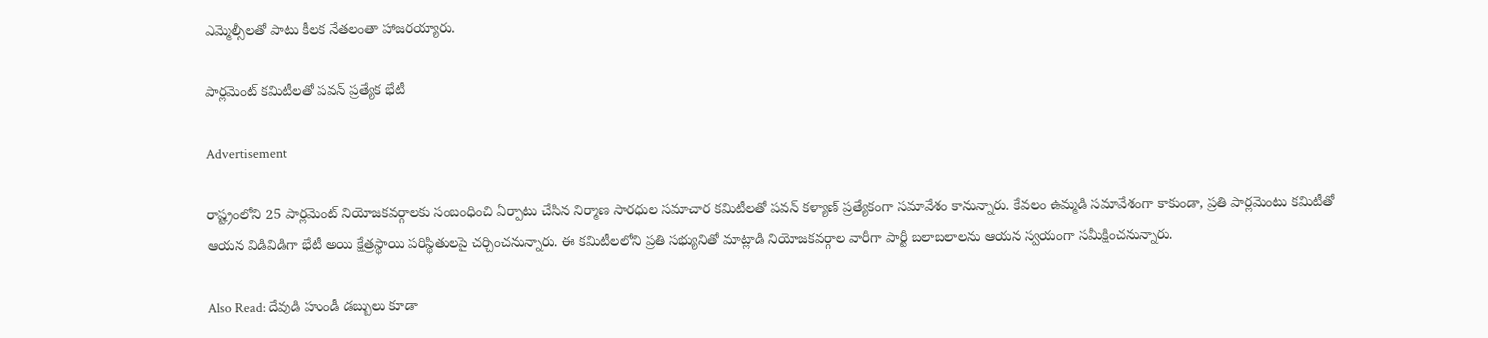ఎమ్మెల్సీలతో పాటు కీలక నేతలంతా హాజరయ్యారు.

పార్లమెంట్ కమిటీలతో పవన్ ప్రత్యేక భేటీ

Advertisement

రాష్ట్రంలోని 25 పార్లమెంట్ నియోజకవర్గాలకు సంబంధించి ఏర్పాటు చేసిన నిర్మాణ సారధుల సమాచార కమిటీలతో పవన్ కళ్యాణ్ ప్రత్యేకంగా సమావేశం కానున్నారు. కేవలం ఉమ్మడి సమావేశంగా కాకుండా, ప్రతి పార్లమెంటు కమిటీతో ఆయన విడివిడిగా భేటీ అయి క్షేత్రస్థాయి పరిస్థితులపై చర్చించనున్నారు. ఈ కమిటీలలోని ప్రతి సభ్యునితో మాట్లాడి నియోజకవర్గాల వారీగా పార్టీ బలాబలాలను ఆయన స్వయంగా సమీక్షించనున్నారు.

Also Read: దేవుడి హుండీ డబ్బులు కూడా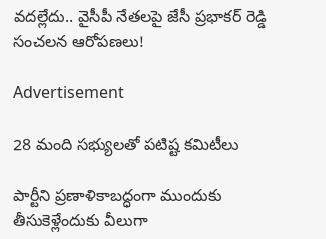వదల్లేదు.. వైసీపీ నేతలపై జేసీ ప్రభాకర్ రెడ్డి సంచలన ఆరోపణలు!

Advertisement

28 మంది సభ్యులతో పటిష్ట కమిటీలు

పార్టీని ప్రణాళికాబద్ధంగా ముందుకు తీసుకెళ్లేందుకు వీలుగా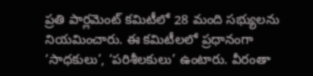ప్రతి పార్లమెంట్ కమిటీలో 28 మంది సభ్యులను నియమించారు. ఈ కమిటీలలో ప్రధానంగా ‘సాధకులు’, ‘పరిశీలకులు’ ఉంటారు. వీరంతా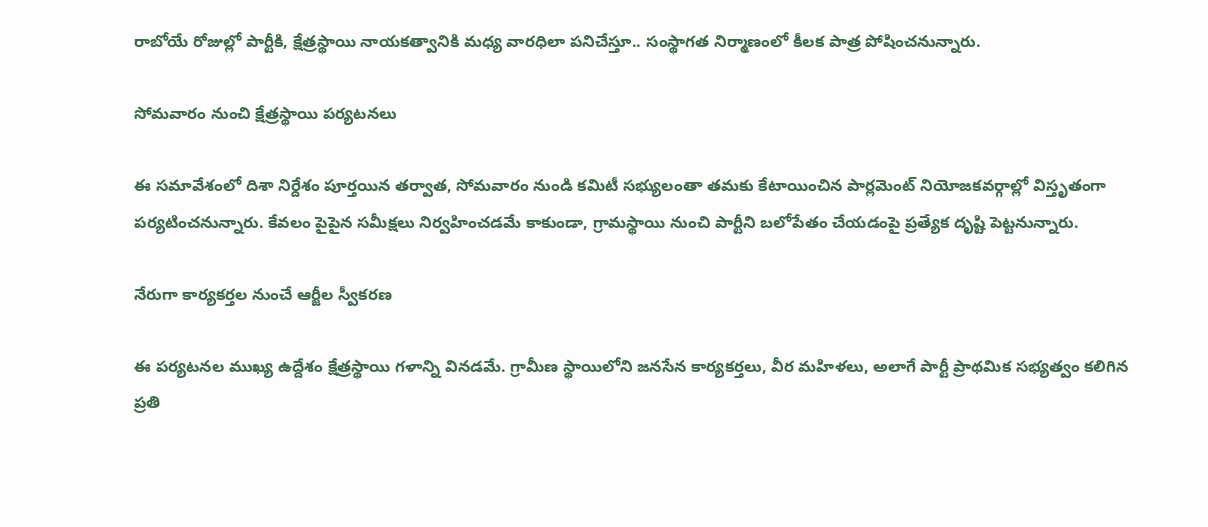రాబోయే రోజుల్లో పార్టీకి, క్షేత్రస్థాయి నాయకత్వానికి మధ్య వారధిలా పనిచేస్తూ.. సంస్థాగత నిర్మాణంలో కీలక పాత్ర పోషించనున్నారు.

సోమవారం నుంచి క్షేత్రస్థాయి పర్యటనలు

ఈ సమావేశంలో దిశా నిర్దేశం పూర్తయిన తర్వాత, సోమవారం నుండి కమిటీ సభ్యులంతా తమకు కేటాయించిన పార్లమెంట్ నియోజకవర్గాల్లో విస్తృతంగా పర్యటించనున్నారు. కేవలం పైపైన సమీక్షలు నిర్వహించడమే కాకుండా, గ్రామస్థాయి నుంచి పార్టీని బలోపేతం చేయడంపై ప్రత్యేక దృష్టి పెట్టనున్నారు.

నేరుగా కార్యకర్తల నుంచే ఆర్జీల స్వీకరణ

ఈ పర్యటనల ముఖ్య ఉద్దేశం క్షేత్రస్థాయి గళాన్ని వినడమే. గ్రామీణ స్థాయిలోని జనసేన కార్యకర్తలు, వీర మహిళలు, అలాగే పార్టీ ప్రాథమిక సభ్యత్వం కలిగిన ప్రతి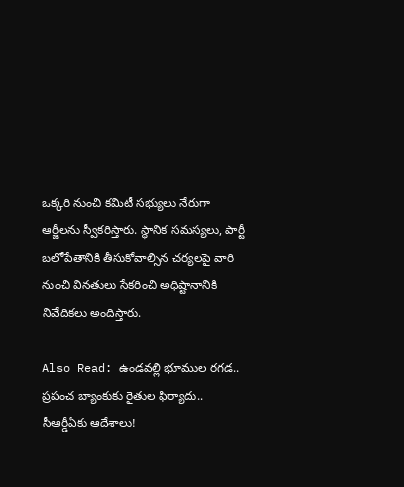ఒక్కరి నుంచి కమిటీ సభ్యులు నేరుగా ఆర్జీలను స్వీకరిస్తారు. స్థానిక సమస్యలు, పార్టీ బలోపేతానికి తీసుకోవాల్సిన చర్యలపై వారి నుంచి వినతులు సేకరించి అధిష్టానానికి నివేదికలు అందిస్తారు.

Also Read: ఉండవల్లి భూముల రగడ.. ప్రపంచ బ్యాంకుకు రైతుల ఫిర్యాదు.. సీఆర్డీఏకు ఆదేశాలు!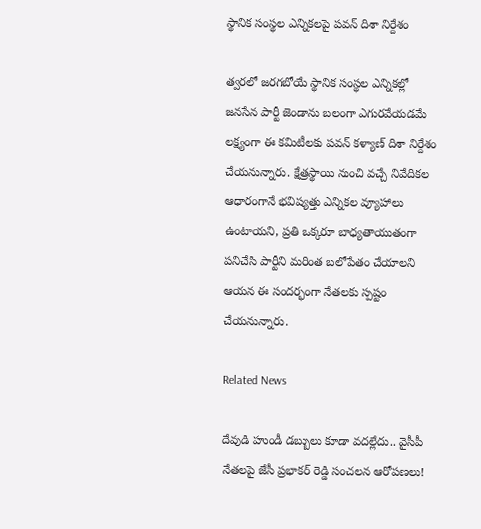స్థానిక సంస్థల ఎన్నికలపై పవన్ దిశా నిర్దేశం

త్వరలో జరగబోయే స్థానిక సంస్థల ఎన్నికల్లో జనసేన పార్టీ జెండాను బలంగా ఎగురవేయడమే లక్ష్యంగా ఈ కమిటీలకు పవన్ కళ్యాణ్ దిశా నిర్దేశం చేయనున్నారు. క్షేత్రస్థాయి నుంచి వచ్చే నివేదికల ఆధారంగానే భవిష్యత్తు ఎన్నికల వ్యూహాలు ఉంటాయని, ప్రతి ఒక్కరూ బాధ్యతాయుతంగా పనిచేసి పార్టీని మరింత బలోపేతం చేయాలని ఆయన ఈ సందర్భంగా నేతలకు స్పష్టం చేయనున్నారు.

Related News

దేవుడి హుండీ డబ్బులు కూడా వదల్లేదు.. వైసీపీ నేతలపై జేసీ ప్రభాకర్ రెడ్డి సంచలన ఆరోపణలు!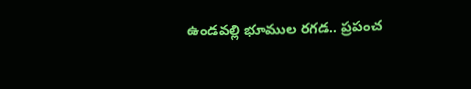ఉండవల్లి భూముల రగడ.. ప్రపంచ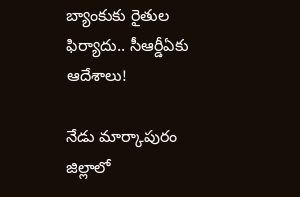బ్యాంకుకు రైతుల ఫిర్యాదు.. సీఆర్డీఏకు ఆదేశాలు!

నేడు మార్కాపురం జిల్లాలో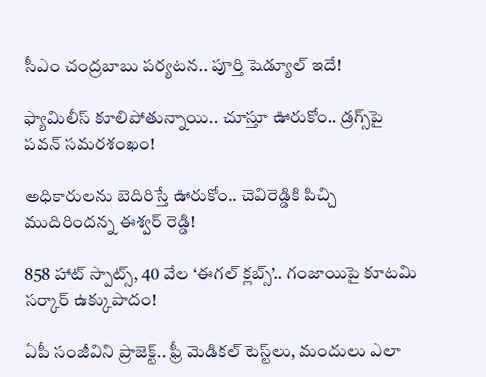సీఎం చంద్రబాబు పర్యటన.. పూర్తి షెడ్యూల్ ఇదే!

ఫ్యామిలీస్ కూలిపోతున్నాయి.. చూస్తూ ఊరుకోం.. డ్రగ్స్‌పై పవన్ సమరశంఖం!

అధికారులను బెదిరిస్తే ఊరుకోం.. చెవిరెడ్డికి పిచ్చి ముదిరిందన్న ఈశ్వర్ రెడ్డి!

858 హాట్ స్పాట్స్, 40 వేల ‘ఈగల్ క్లబ్స్’.. గంజాయిపై కూటమి సర్కార్ ఉక్కుపాదం!

ఏపీ సంజీవిని ప్రాజెక్ట్.. ఫ్రీ మెడికల్ టెస్ట్‌లు, మందులు ఎలా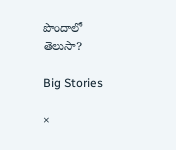పొందాలో తెలుసా?

Big Stories

×